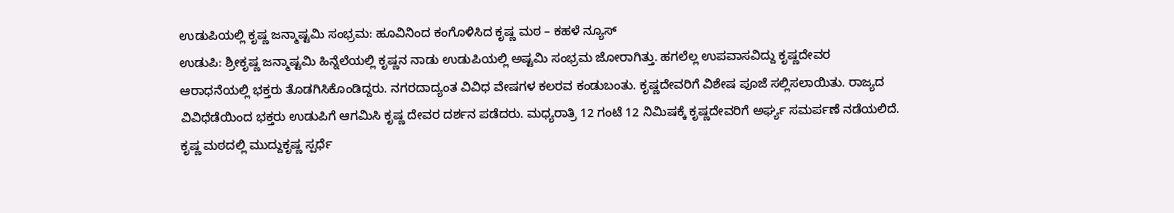ಉಡುಪಿಯಲ್ಲಿ ಕೃಷ್ಣ ಜನ್ಮಾಷ್ಟಮಿ ಸಂಭ್ರಮ: ಹೂವಿನಿಂದ ಕಂಗೊಳಿಸಿದ ಕೃಷ್ಣ ಮಠ – ಕಹಳೆ ನ್ಯೂಸ್
ಉಡುಪಿ: ಶ್ರೀಕೃಷ್ಣ ಜನ್ಮಾಷ್ಟಮಿ ಹಿನ್ನೆಲೆಯಲ್ಲಿ ಕೃಷ್ಣನ ನಾಡು ಉಡುಪಿಯಲ್ಲಿ ಅಷ್ಟಮಿ ಸಂಭ್ರಮ ಜೋರಾಗಿತ್ತು. ಹಗಲೆಲ್ಲ ಉಪವಾಸವಿದ್ದು ಕೃಷ್ಣದೇವರ ಆರಾಧನೆಯಲ್ಲಿ ಭಕ್ತರು ತೊಡಗಿಸಿಕೊಂಡಿದ್ದರು. ನಗರದಾದ್ಯಂತ ವಿವಿಧ ವೇಷಗಳ ಕಲರವ ಕಂಡುಬಂತು. ಕೃಷ್ಣದೇವರಿಗೆ ವಿಶೇಷ ಪೂಜೆ ಸಲ್ಲಿಸಲಾಯಿತು. ರಾಜ್ಯದ ವಿವಿಧೆಡೆಯಿಂದ ಭಕ್ತರು ಉಡುಪಿಗೆ ಆಗಮಿಸಿ ಕೃಷ್ಣ ದೇವರ ದರ್ಶನ ಪಡೆದರು. ಮಧ್ಯರಾತ್ರಿ 12 ಗಂಟೆ 12 ನಿಮಿಷಕ್ಕೆ ಕೃಷ್ಣದೇವರಿಗೆ ಅರ್ಘ್ಯ ಸಮರ್ಪಣೆ ನಡೆಯಲಿದೆ. ಕೃಷ್ಣ ಮಠದಲ್ಲಿ ಮುದ್ದುಕೃಷ್ಣ ಸ್ಪರ್ಧೆ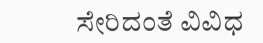ಸೇರಿದಂತೆ ವಿವಿಧ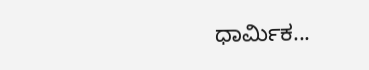ಧಾರ್ಮಿಕ...